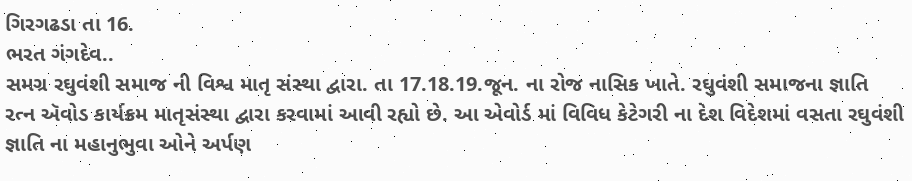ગિરગઢડા તા 16.
ભરત ગંગદેવ..
સમગ્ર રઘુવંશી સમાજ ની વિશ્વ માતૃ સંસ્થા દ્વારા. તા 17.18.19.જૂન. ના રોજ નાસિક ખાતે. રઘુવંશી સમાજના જ્ઞાતિ રત્ન ઍવોડ કાર્યક્રમ માતૃસંસ્થા દ્વારા કરવામાં આવી રહ્યો છે. આ એવોર્ડ માં વિવિધ કેટેગરી ના દેશ વિદેશમાં વસતા રઘુવંશી જ્ઞાતિ ના મહાનુભુવા ઓને અર્પણ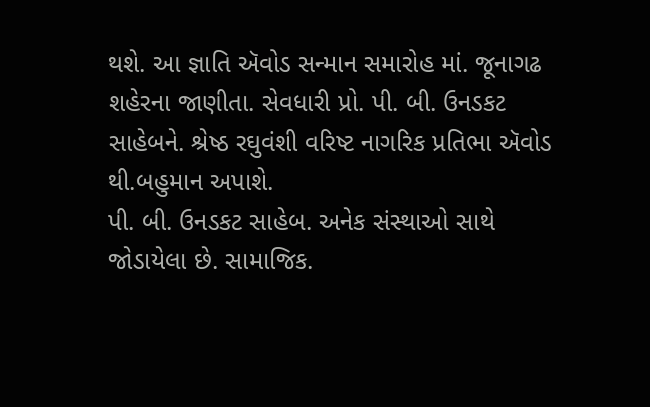થશે. આ જ્ઞાતિ ઍવોડ સન્માન સમારોહ માં. જૂનાગઢ શહેરના જાણીતા. સેવધારી પ્રો. પી. બી. ઉનડકટ સાહેબને. શ્રેષ્ઠ રઘુવંશી વરિષ્ટ નાગરિક પ્રતિભા ઍવોડ થી.બહુમાન અપાશે.
પી. બી. ઉનડકટ સાહેબ. અનેક સંસ્થાઓ સાથે જોડાયેલા છે. સામાજિક.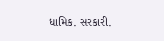ધામિક. સરકારી.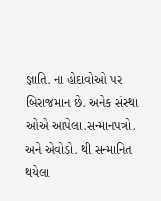જ્ઞાતિ. ના હોદાવોઓ પર બિરાજમાન છે. અનેક સંસ્થા ઓએ આપેલા.સન્માનપત્રો. અને એવોડો. થી સન્માનિત થયેલા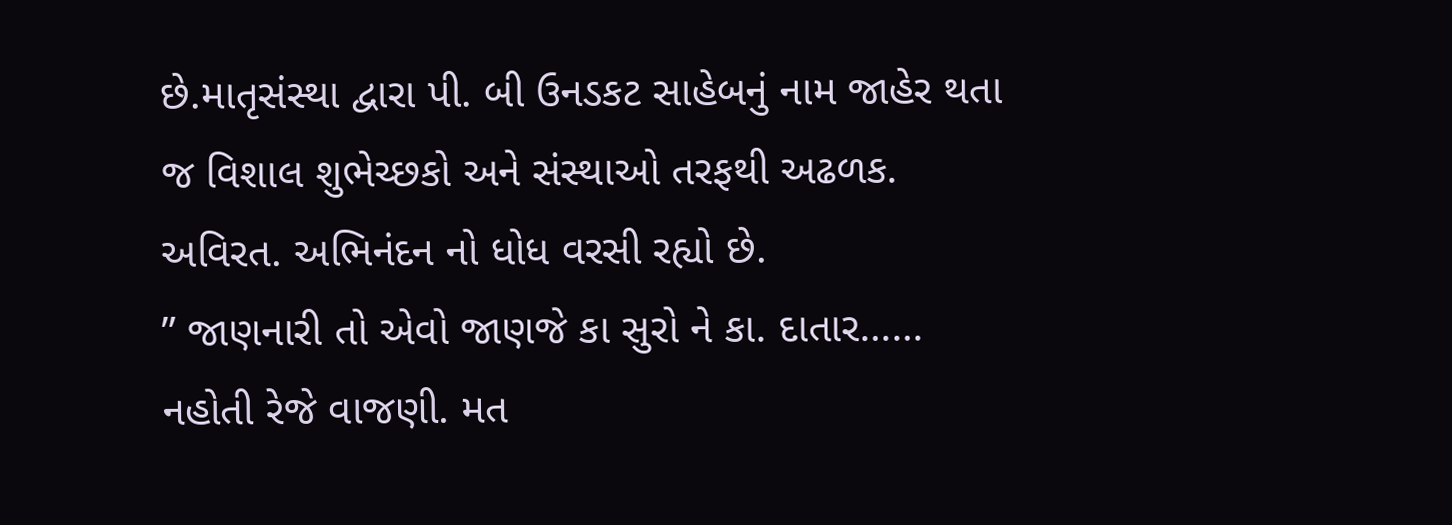છે.માતૃસંસ્થા દ્વારા પી. બી ઉનડકટ સાહેબનું નામ જાહેર થતા જ વિશાલ શુભેચ્છકો અને સંસ્થાઓ તરફથી અઢળક. અવિરત. અભિનંદન નો ધોધ વરસી રહ્યો છે.
” જાણનારી તો એવો જાણજે કા સુરો ને કા. દાતાર…… નહોતી રેજે વાજણી. મત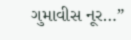ગુમાવીસ નૂર…”